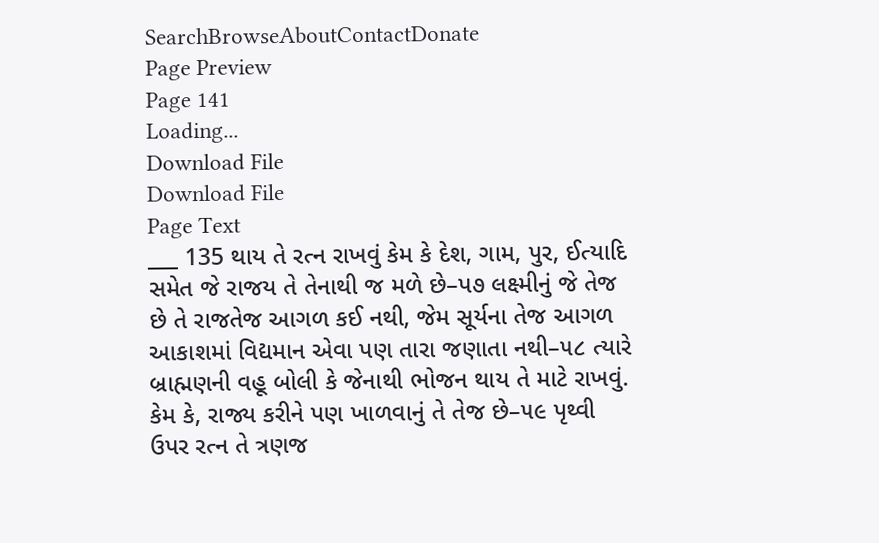SearchBrowseAboutContactDonate
Page Preview
Page 141
Loading...
Download File
Download File
Page Text
___ 135 થાય તે રત્ન રાખવું કેમ કે દેશ, ગામ, પુર, ઈત્યાદિ સમેત જે રાજય તે તેનાથી જ મળે છે–પ૭ લક્ષ્મીનું જે તેજ છે તે રાજતેજ આગળ કઈ નથી, જેમ સૂર્યના તેજ આગળ આકાશમાં વિદ્યમાન એવા પણ તારા જણાતા નથી–૫૮ ત્યારે બ્રાહ્મણની વહૂ બોલી કે જેનાથી ભોજન થાય તે માટે રાખવું. કેમ કે, રાજ્ય કરીને પણ ખાળવાનું તે તેજ છે–૫૯ પૃથ્વી ઉપર રત્ન તે ત્રણજ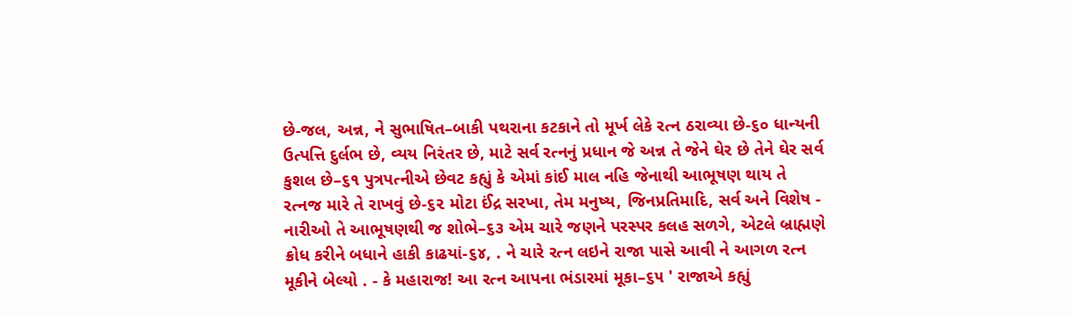છે-જલ, અન્ન, ને સુભાષિત–બાકી પથરાના કટકાને તો મૂર્ખ લેકે રત્ન ઠરાવ્યા છે-૬૦ ધાન્યની ઉત્પત્તિ દુર્લભ છે, વ્યય નિરંતર છે, માટે સર્વ રત્નનું પ્રધાન જે અન્ન તે જેને ઘેર છે તેને ઘેર સર્વ કુશલ છે–૬૧ પુત્રપત્નીએ છેવટ કહ્યું કે એમાં કાંઈ માલ નહિ જેનાથી આભૂષણ થાય તે રત્નજ મારે તે રાખવું છે-૬૨ મોટા ઈંદ્ર સરખા, તેમ મનુષ્ય, જિનપ્રતિમાદિ, સર્વ અને વિશેષ - નારીઓ તે આભૂષણથી જ શોભે–૬૩ એમ ચારે જણને પરસ્પર કલહ સળગે, એટલે બ્રાહ્મણે ક્રોધ કરીને બધાને હાકી કાઢયાં-૬૪, . ને ચારે રત્ન લઇને રાજા પાસે આવી ને આગળ રત્ન મૂકીને બેલ્યો . - કે મહારાજ! આ રત્ન આપના ભંડારમાં મૂકા–૬૫ ' રાજાએ કહ્યું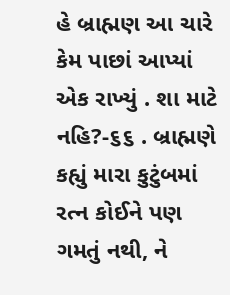હે બ્રાહ્મણ આ ચારે કેમ પાછાં આપ્યાં એક રાખ્યું . શા માટે નહિ?-૬૬ . બ્રાહ્મણે કહ્યું મારા કુટુંબમાં રત્ન કોઈને પણ ગમતું નથી, ને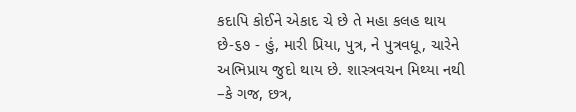કદાપિ કોઈને એકાદ ચે છે તે મહા કલહ થાય છે-૬૭ - હું, મારી પ્રિયા, પુત્ર, ને પુત્રવધૂ, ચારેને અભિપ્રાય જુદો થાય છે. શાસ્ત્રવચન મિથ્યા નથી –કે ગજ, છત્ર,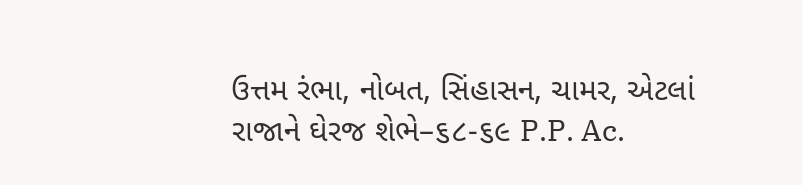ઉત્તમ રંભા, નોબત, સિંહાસન, ચામર, એટલાં રાજાને ઘેરજ શેભે–૬૮-૬૯ P.P. Ac.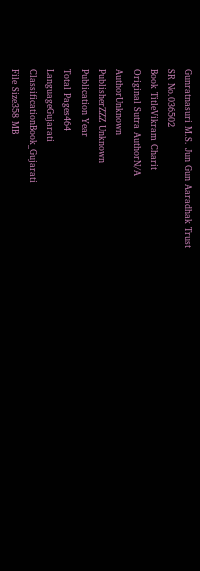Gunratnasuri M.S. Jun Gun Aaradhak Trust
SR No.036502
Book TitleVikram Charit
Original Sutra AuthorN/A
AuthorUnknown
PublisherZZZ Unknown
Publication Year
Total Pages464
LanguageGujarati
ClassificationBook_Gujarati
File Size358 MB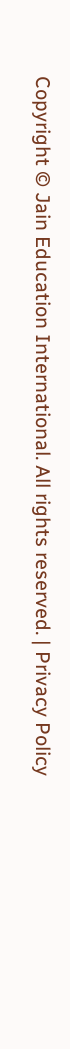Copyright © Jain Education International. All rights reserved. | Privacy Policy